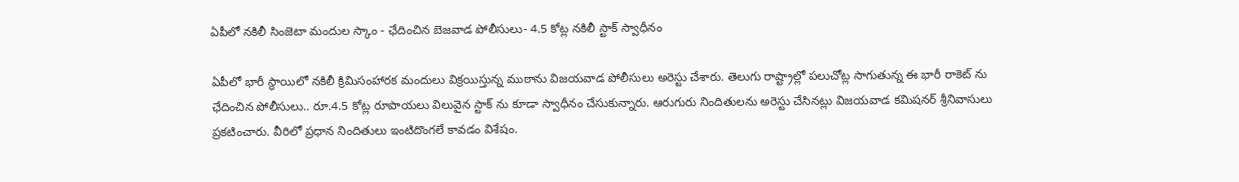ఏపీలో నకిలీ సింజెటా మందుల స్కాం - ఛేదించిన బెజవాడ పోలీసులు- 4.5 కోట్ల నకిలీ స్టాక్ స్వాధీనం

ఏపీలో భారీ స్ధాయిలో నకిలీ క్రిమిసంహారక మందులు విక్రయిస్తున్న ముఠాను విజయవాడ పోలీసులు అరెస్టు చేశారు. తెలుగు రాష్ట్రాల్లో పలుచోట్ల సాగుతున్న ఈ భారీ రాకెట్ ను ఛేదించిన పోలీసులు.. రూ.4.5 కోట్ల రూపాయలు విలువైన స్టాక్ ను కూడా స్వాధీనం చేసుకున్నారు. ఆరుగురు నిందితులను అరెస్టు చేసినట్లు విజయవాడ కమిషనర్ శ్రీనివాసులు ప్రకటించారు. వీరిలో ప్రధాన నిందితులు ఇంటిదొంగలే కావడం విశేషం.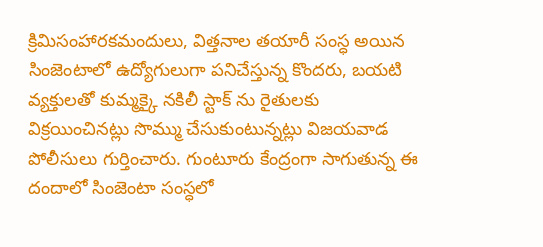క్రిమిసంహారకమందులు, విత్తనాల తయారీ సంస్ధ అయిన సింజెంటాలో ఉద్యోగులుగా పనిచేస్తున్న కొందరు, బయటి వ్యక్తులతో కుమ్మక్కై నకిలీ స్టాక్ ను రైతులకు విక్రయించినట్లు సొమ్ము చేసుకుంటున్నట్లు విజయవాడ పోలీసులు గుర్తించారు. గుంటూరు కేంద్రంగా సాగుతున్న ఈ దందాలో సింజెంటా సంస్ధలో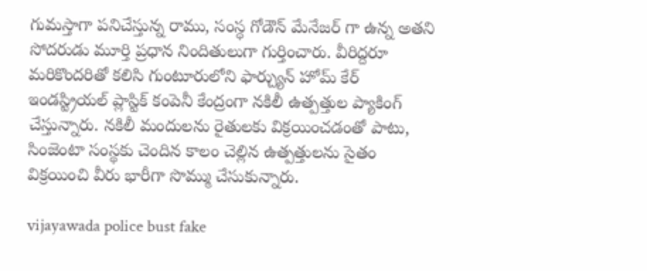గుమస్తాగా పనిచేస్తున్న రాము, సంస్ధ గోడౌన్ మేనేజర్ గా ఉన్న అతని సోదరుడు మూర్తి ప్రధాన నిందితులుగా గుర్తించారు. వీరిద్దరూ మరికొందరితో కలిసి గుంటూరులోని ఫార్చ్యున్ హోమ్ కేర్ ఇండస్ట్రియల్ ప్లాస్టిక్ కంపెనీ కేంద్రంగా నకిలీ ఉత్పత్తుల ప్యాకింగ్ చేస్తున్నారు. నకిలీ మందులను రైతులకు విక్రయించడంతో పాటు, సింజెంటా సంస్థకు చెందిన కాలం చెల్లిన ఉత్పత్తులను సైతం విక్రయించి వీరు భారీగా సొమ్ము చేసుకున్నారు.

vijayawada police bust fake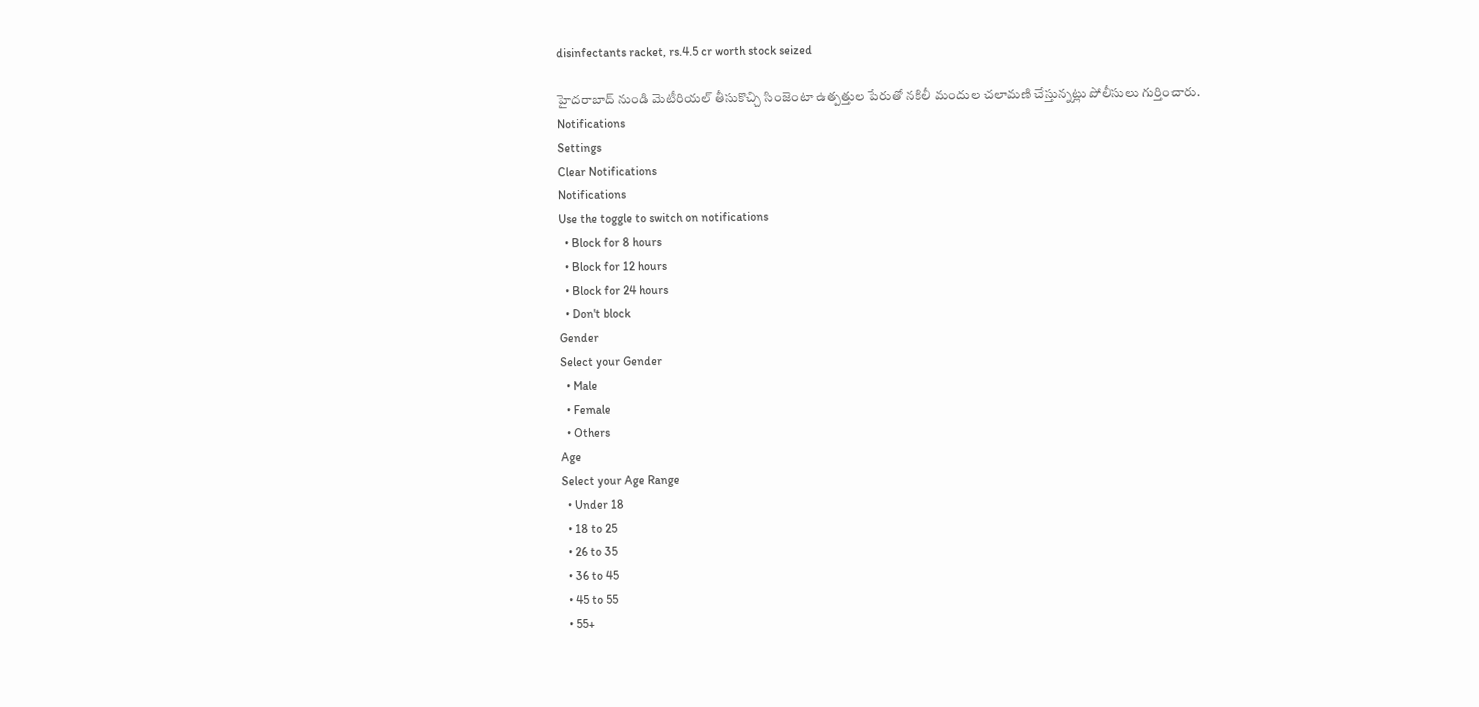disinfectants racket, rs.4.5 cr worth stock seized

హైదరాబాద్ నుండి మెటీరియల్ తీసుకొచ్చి సింజెంటా ఉత్పత్తుల పేరుతో నకిలీ మందుల చలామణి చేస్తున్నట్లు పోలీసులు గుర్తించారు.
Notifications
Settings
Clear Notifications
Notifications
Use the toggle to switch on notifications
  • Block for 8 hours
  • Block for 12 hours
  • Block for 24 hours
  • Don't block
Gender
Select your Gender
  • Male
  • Female
  • Others
Age
Select your Age Range
  • Under 18
  • 18 to 25
  • 26 to 35
  • 36 to 45
  • 45 to 55
  • 55+